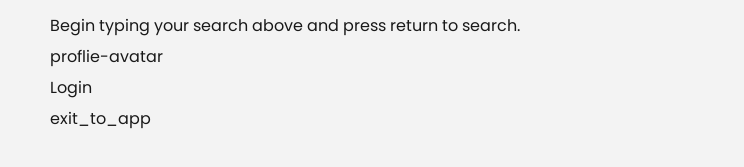Begin typing your search above and press return to search.
proflie-avatar
Login
exit_to_app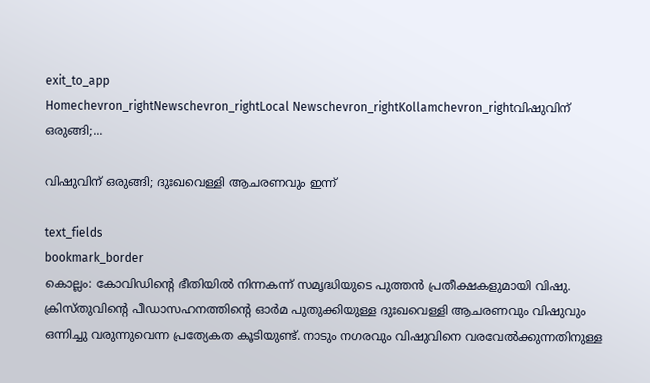exit_to_app
Homechevron_rightNewschevron_rightLocal Newschevron_rightKollamchevron_rightവിഷുവിന് ഒരുങ്ങി;...

വിഷുവിന് ഒരുങ്ങി; ദുഃഖവെള്ളി ആചരണവും ഇന്ന്

text_fields
bookmark_border
കൊല്ലം: കോവിഡിന്‍റെ ഭീതിയിൽ നിന്നകന്ന് സമൃദ്ധിയുടെ പുത്തൻ പ്രതീക്ഷകളുമായി വിഷു. ക്രിസ്തുവിന്‍റെ പീഡാസഹനത്തിന്‍റെ ഓർമ പുതുക്കിയുള്ള ദുഃഖവെള്ളി ആചരണവും വിഷുവും ഒന്നിച്ചു വരുന്നുവെന്ന പ്രത്യേകത കൂടിയുണ്ട്. നാടും നഗരവും വിഷുവിനെ വരവേല്‍ക്കുന്നതിനുള്ള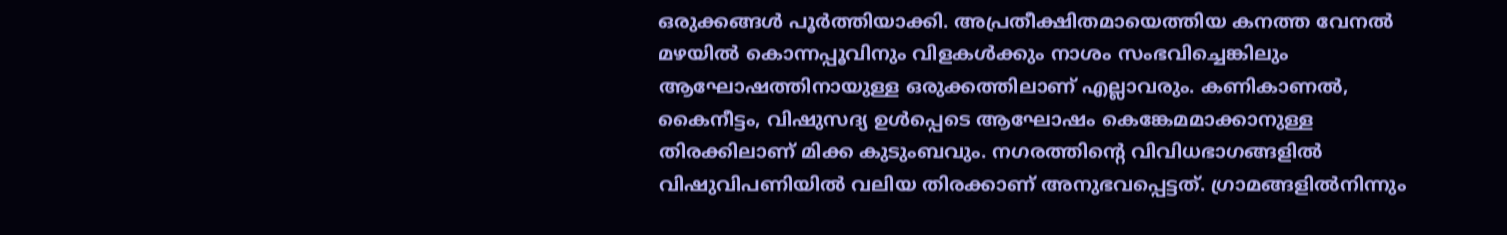ഒരുക്കങ്ങള്‍ പൂര്‍ത്തിയാക്കി. അപ്രതീക്ഷിതമായെത്തിയ കനത്ത വേനൽ മഴയിൽ കൊന്നപ്പൂവിനും വിളകൾക്കും നാശം സംഭവിച്ചെങ്കിലും ആഘോഷത്തിനായുള്ള ഒരുക്കത്തിലാണ് എല്ലാവരും. കണികാണൽ, കൈനീട്ടം, വിഷുസദ്യ ഉൾപ്പെടെ ആഘോഷം കെങ്കേമമാക്കാനുള്ള തിരക്കിലാണ് മിക്ക കുടുംബവും. നഗരത്തിന്‍റെ വിവിധഭാഗങ്ങളില്‍ വിഷുവിപണിയിൽ വലിയ തിരക്കാണ് അനുഭവപ്പെട്ടത്. ഗ്രാമങ്ങളില്‍നിന്നും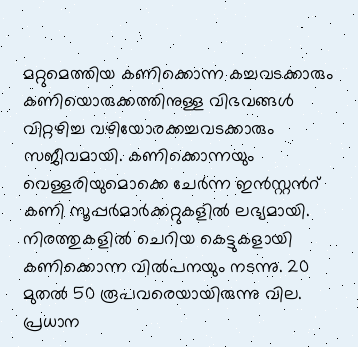മറ്റുമെത്തിയ കണിക്കൊന്ന കച്ചവടക്കാരും കണിയൊരുക്കത്തിനുള്ള വിഭവങ്ങള്‍ വിറ്റഴിച്ച വഴിയോരക്കച്ചവടക്കാരും സജീവമായി. കണിക്കൊന്നയും വെള്ളരിയുമൊക്കെ ചേര്‍ന്ന ഇന്‍സ്റ്റന്‍റ് കണി സൂപ്പര്‍മാര്‍ക്കറ്റുകളിൽ ലഭ്യമായി. നിരത്തുകളിൽ ചെറിയ കെട്ടുകളായി കണിക്കൊന്ന വിൽപനയും നടന്നു. 20 മുതല്‍ 50 രൂപവരെയായിരുന്നു വില. പ്രധാന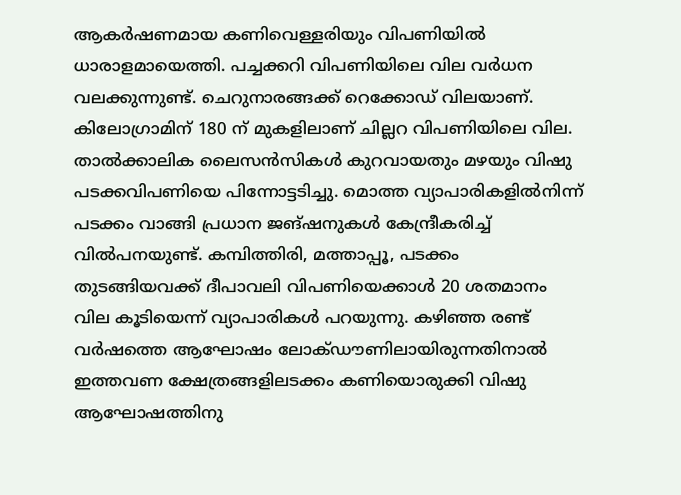ആകർഷണമായ കണിവെള്ളരിയും വിപണിയിൽ ധാരാളമായെത്തി. പച്ചക്കറി വിപണിയിലെ വില വർധന വലക്കുന്നുണ്ട്. ചെറുനാരങ്ങക്ക് റെക്കോഡ് വിലയാണ്. കിലോഗ്രാമിന് 180 ന് മുകളിലാണ് ചില്ലറ വിപണിയിലെ വില. താൽക്കാലിക ലൈസൻസികൾ കുറവായതും മഴയും വിഷു പടക്കവിപണിയെ പിന്നോട്ടടിച്ചു. മൊത്ത വ്യാപാരികളിൽനിന്ന് പടക്കം വാങ്ങി പ്രധാന ജങ്ഷനുകൾ കേന്ദ്രീകരിച്ച് വിൽപനയുണ്ട്. കമ്പിത്തിരി, മത്താപ്പൂ, പടക്കം തുടങ്ങിയവക്ക് ദീപാവലി വിപണിയെക്കാൾ 20 ശതമാനം വില കൂടിയെന്ന് വ്യാപാരികൾ പറയുന്നു. കഴിഞ്ഞ രണ്ട് വർഷത്തെ ആഘോഷം ലോക്ഡൗണിലായിരുന്നതിനാൽ ഇത്തവണ ക്ഷേത്രങ്ങളിലടക്കം കണിയൊരുക്കി വിഷു ആഘോഷത്തിനു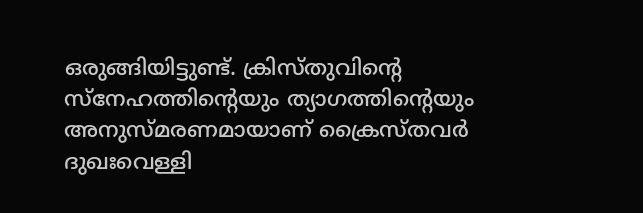ഒരുങ്ങിയിട്ടുണ്ട്. ക്രിസ്തുവിന്‍റെ സ്നേഹത്തിന്‍റെയും ത്യാഗത്തിന്‍റെയും അനുസ്മരണമായാണ് ക്രൈസ്തവർ ദുഖഃവെള്ളി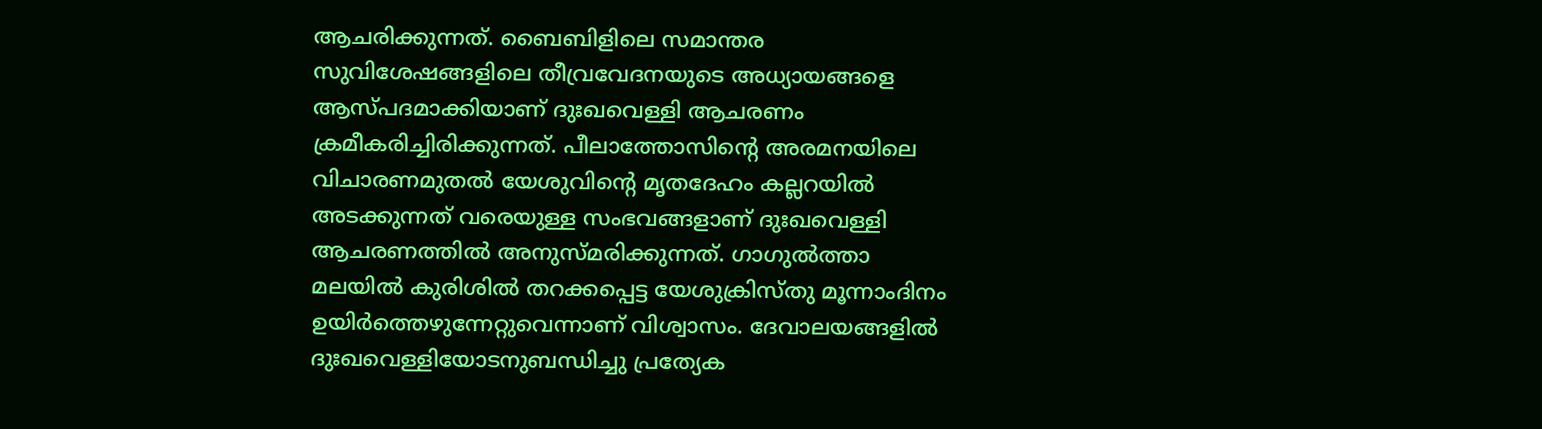ആചരിക്കുന്നത്. ബൈബിളിലെ സമാന്തര സുവിശേഷങ്ങളിലെ തീവ്രവേദനയുടെ അധ്യായങ്ങളെ ആസ്പദമാക്കിയാണ് ദുഃഖവെള്ളി ആചരണം ക്രമീകരിച്ചിരിക്കുന്നത്. പീലാത്തോസിന്‍റെ അരമനയിലെ വിചാരണമുതൽ യേശുവിന്‍റെ മൃതദേഹം കല്ലറയിൽ അടക്കുന്നത് വരെയുള്ള സംഭവങ്ങളാണ് ദുഃഖവെള്ളി ആചരണത്തിൽ അനുസ്മരിക്കുന്നത്. ഗാഗുല്‍ത്താ മലയില്‍ കുരിശില്‍ തറക്കപ്പെട്ട യേശുക്രിസ്തു മൂന്നാംദിനം ഉയിര്‍ത്തെഴുന്നേറ്റുവെന്നാണ് വിശ്വാസം. ദേവാലയങ്ങളില്‍ ദുഃഖവെള്ളിയോടനുബന്ധിച്ചു പ്രത്യേക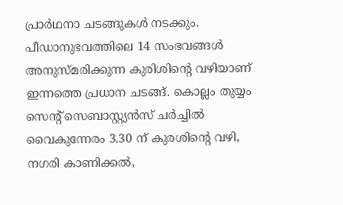പ്രാര്‍ഥനാ ചടങ്ങുകള്‍ നടക്കും. പീഡാനുഭവത്തിലെ 14 സംഭവങ്ങള്‍ അനുസ്മരിക്കുന്ന കുരിശിന്‍റെ വഴിയാണ് ഇന്നത്തെ പ്രധാന ചടങ്ങ്. കൊല്ലം തുയ്യം സെന്‍റ് സെബാസ്റ്റ്യൻസ് ചർച്ചിൽ വൈകുന്നേരം 3.30 ന് കുരശിന്‍റെ വഴി, നഗരി കാണിക്കൽ,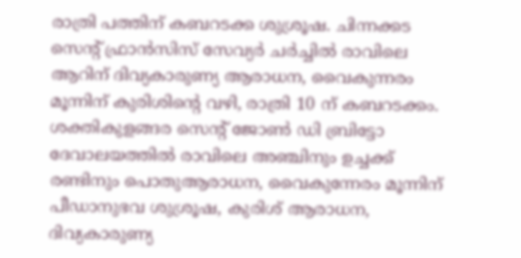രാത്രി പത്തിന് കബറടക്ക ശുശ്രൂഷ. ചിന്നക്കട സെന്‍റ് ഫ്രാൻസിസ് സേവ്യർ ചർച്ചിൽ രാവിലെ ആറിന് ദിവ്യകാരുണ്യ ആരാധന, വൈകുന്നരം മൂന്നിന് കുരിശിന്‍റെ വഴി, രാത്രി 10 ന് കബറടക്കം. ശക്തികുളങ്ങര സെന്‍റ് ജോൺ ഡി ബ്രിട്ടോ ദേവാലയത്തിൽ രാവിലെ അഞ്ചിനും ഉച്ചക്ക് രണ്ടിനും പൊതുആരാധന, വൈകുന്നേരം മൂന്നിന് പീഡാനുഭവ ശുശ്രൂഷ, കുരിശ് ആരാധന, ദിവ്യകാരുണ്യ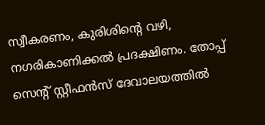സ്വീകരണം, കുരിശിന്‍റെ വഴി, നഗരികാണിക്കൽ പ്രദക്ഷിണം. തോപ്പ് സെന്‍റ് സ്റ്റീഫൻസ് ദേവാലയത്തിൽ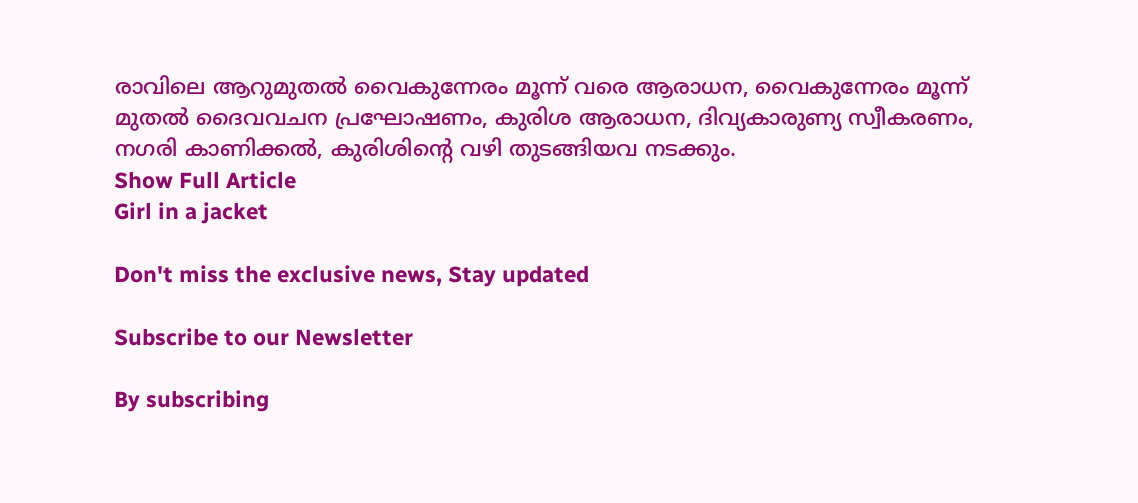രാവിലെ ആറുമുതൽ വൈകുന്നേരം മൂന്ന് വരെ ആരാധന, വൈകുന്നേരം മൂന്ന് മുതൽ ദൈവവചന പ്രഘോഷണം, കുരിശ ആരാധന, ദിവ്യകാരുണ്യ സ്വീകരണം, നഗരി കാണിക്കൽ, കുരിശിന്‍റെ വഴി തുടങ്ങിയവ നടക്കും.
Show Full Article
Girl in a jacket

Don't miss the exclusive news, Stay updated

Subscribe to our Newsletter

By subscribing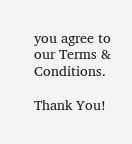you agree to our Terms & Conditions.

Thank You!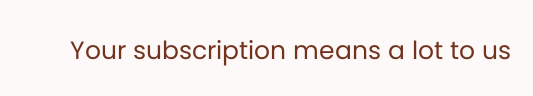Your subscription means a lot to us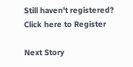Still haven't registered? Click here to Register

Next Story